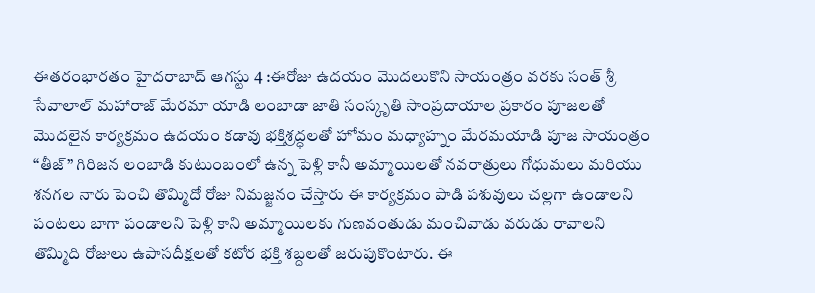ఈతరంభారతం హైదరాబాద్ ఆగస్టు 4 :ఈరోజు ఉదయం మొదలుకొని సాయంత్రం వరకు సంత్ శ్రీ సేవాలాల్ మహారాజ్ మేరమా యాడి లంబాడా జాతి సంస్కృతి సాంప్రదాయాల ప్రకారం పూజలతో మొదలైన కార్యక్రమం ఉదయం కడావు భక్తిశ్రద్ధలతో హోమం మధ్యాహ్నం మేరమయాడి పూజ సాయంత్రం “తీజ్” గిరిజన లంబాడి కుటుంబంలో ఉన్న పెళ్లి కానీ అమ్మాయిలతో నవరాత్రులు గోధుమలు మరియు శనగల నారు పెంచి తొమ్మిదో రోజు నిమజ్జనం చేస్తారు ఈ కార్యక్రమం పాడి పశువులు చల్లగా ఉండాలని పంటలు బాగా పండాలని పెళ్లి కాని అమ్మాయిలకు గుణవంతుడు మంచివాడు వరుడు రావాలని తొమ్మిది రోజులు ఉపాసదీక్షలతో కటోర భక్తి శబ్దలతో జరుపుకొంటారు. ఈ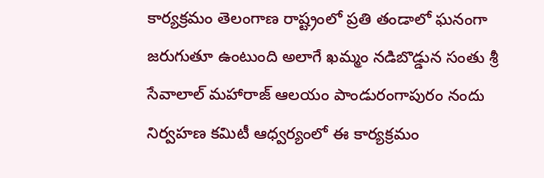కార్యక్రమం తెలంగాణ రాష్ట్రంలో ప్రతి తండాలో ఘనంగా జరుగుతూ ఉంటుంది అలాగే ఖమ్మం నడిబొడ్డున సంతు శ్రీ సేవాలాల్ మహారాజ్ ఆలయం పాండురంగాపురం నందు నిర్వహణ కమిటీ ఆధ్వర్యంలో ఈ కార్యక్రమం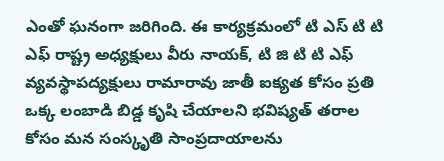ఎంతో ఘనంగా జరిగింది. ఈ కార్యక్రమంలో టి ఎస్ టి టి ఎఫ్ రాష్ట్ర అధ్యక్షులు వీరు నాయక్, టి జి టి టి ఎఫ్ వ్యవస్థాపద్యక్షులు రామారావు జాతీ ఐక్యత కోసం ప్రతి ఒక్క లంబాడి బిడ్డ కృషి చేయాలని భవిష్యత్ తరాల కోసం మన సంస్కృతి సాంప్రదాయాలను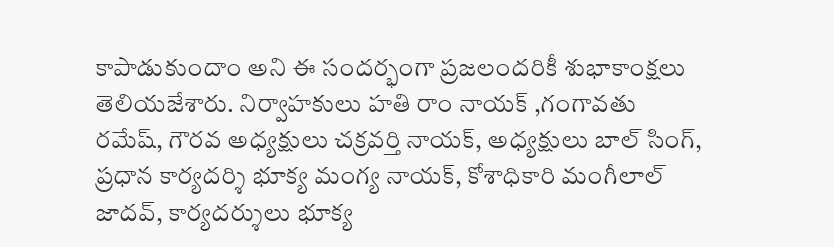కాపాడుకుందాం అని ఈ సందర్భంగా ప్రజలందరికీ శుభాకాంక్షలు తెలియజేశారు. నిర్వాహకులు హతి రాం నాయక్ ,గంగావతు రమేష్, గౌరవ అధ్యక్షులు చక్రవర్తి నాయక్, అధ్యక్షులు బాల్ సింగ్, ప్రధాన కార్యదర్శి భూక్య మంగ్య నాయక్, కోశాధికారి మంగీలాల్ జాదవ్, కార్యదర్శులు భూక్య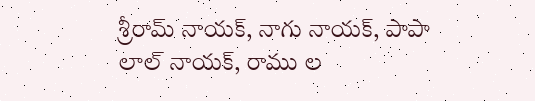శ్రీరామ్ నాయక్, నాగు నాయక్, పాపా లాల్ నాయక్, రాము ల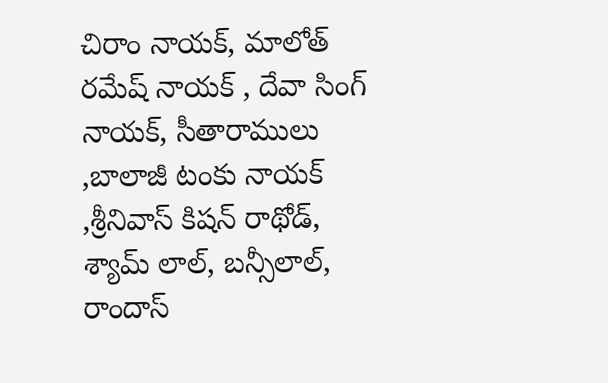చిరాం నాయక్, మాలోత్ రమేష్ నాయక్ , దేవా సింగ్ నాయక్, సీతారాములు ,బాలాజీ టంకు నాయక్ ,శ్రీనివాస్ కిషన్ రాథోడ్, శ్యామ్ లాల్, బన్సీలాల్, రాందాస్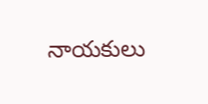నాయకులు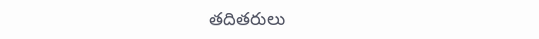తదితరులు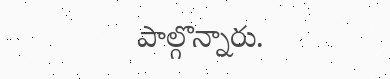పాల్గొన్నారు.